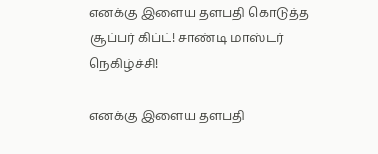எனக்கு இளைய தளபதி கொடுத்த சூப்பர் கிப்ட்! சாண்டி மாஸ்டர் நெகிழ்ச்சி!

எனக்கு இளைய தளபதி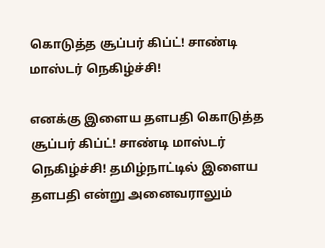கொடுத்த சூப்பர் கிப்ட்! சாண்டி மாஸ்டர் நெகிழ்ச்சி!

எனக்கு இளைய தளபதி கொடுத்த சூப்பர் கிப்ட்! சாண்டி மாஸ்டர் நெகிழ்ச்சி! தமிழ்நாட்டில் இளைய தளபதி என்று அனைவராலும்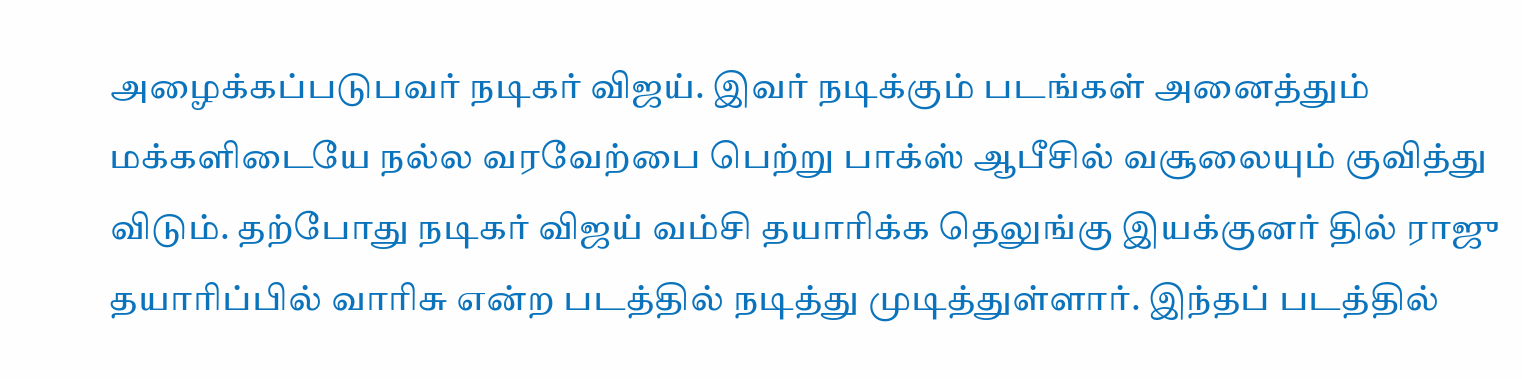அழைக்கப்படுபவர் நடிகர் விஜய். இவர் நடிக்கும் படங்கள் அனைத்தும் மக்களிடையே நல்ல வரவேற்பை பெற்று பாக்ஸ் ஆபீசில் வசூலையும் குவித்து விடும். தற்போது நடிகர் விஜய் வம்சி தயாரிக்க தெலுங்கு இயக்குனர் தில் ராஜு தயாரிப்பில் வாரிசு என்ற படத்தில் நடித்து முடித்துள்ளார். இந்தப் படத்தில்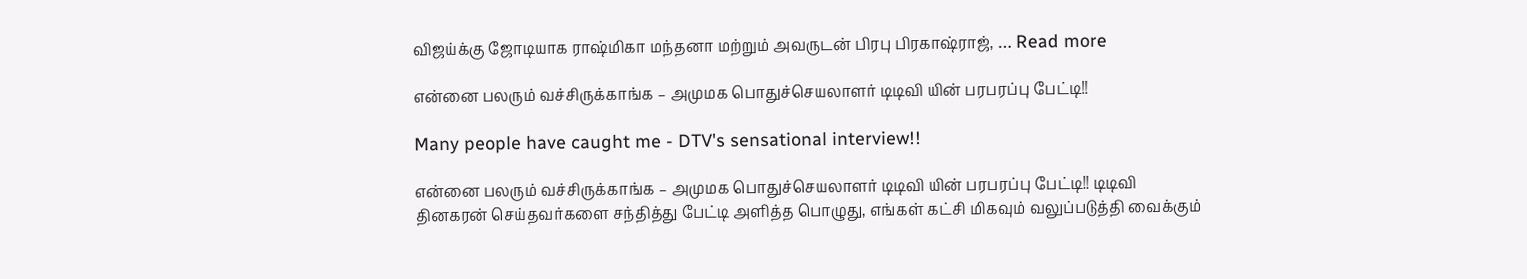விஜய்க்கு ஜோடியாக ராஷ்மிகா மந்தனா மற்றும் அவருடன் பிரபு பிரகாஷ்ராஜ், … Read more

என்னை பலரும் வச்சிருக்காங்க – அமுமக பொதுச்செயலாளர் டிடிவி யின் பரபரப்பு பேட்டி!!

Many people have caught me - DTV's sensational interview!!

என்னை பலரும் வச்சிருக்காங்க – அமுமக பொதுச்செயலாளர் டிடிவி யின் பரபரப்பு பேட்டி!! டிடிவி தினகரன் செய்தவர்களை சந்தித்து பேட்டி அளித்த பொழுது, எங்கள் கட்சி மிகவும் வலுப்படுத்தி வைக்கும்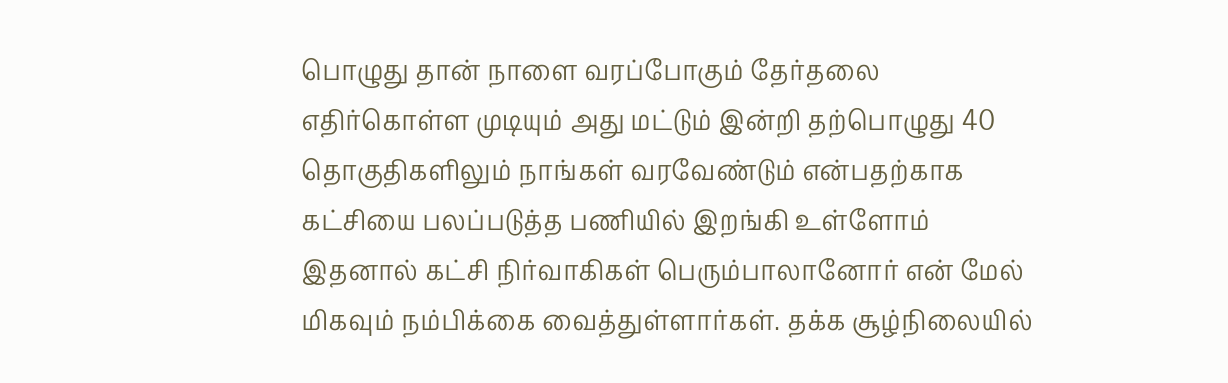பொழுது தான் நாளை வரப்போகும் தேர்தலை எதிர்கொள்ள முடியும் அது மட்டும் இன்றி தற்பொழுது 40 தொகுதிகளிலும் நாங்கள் வரவேண்டும் என்பதற்காக கட்சியை பலப்படுத்த பணியில் இறங்கி உள்ளோம் இதனால் கட்சி நிர்வாகிகள் பெரும்பாலானோர் என் மேல் மிகவும் நம்பிக்கை வைத்துள்ளார்கள். தக்க சூழ்நிலையில்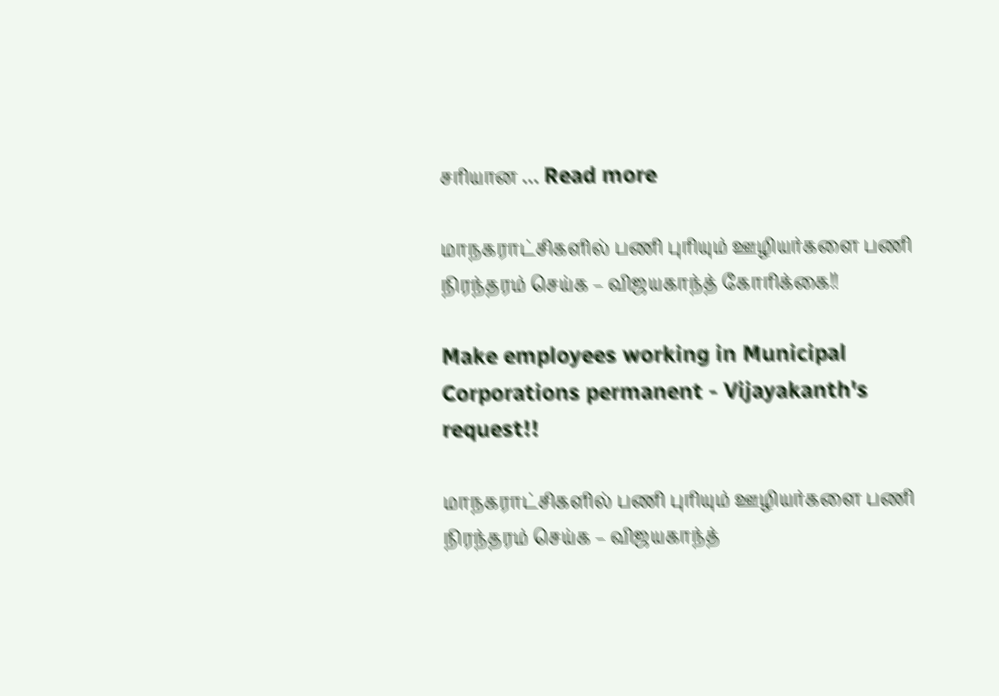சரியான … Read more

மாநகராட்சிகளில் பணி புரியும் ஊழியர்களை பணி நிரந்தரம் செய்க – விஜயகாந்த் கோரிக்கை!!

Make employees working in Municipal Corporations permanent - Vijayakanth's request!!

மாநகராட்சிகளில் பணி புரியும் ஊழியர்களை பணி நிரந்தரம் செய்க – விஜயகாந்த்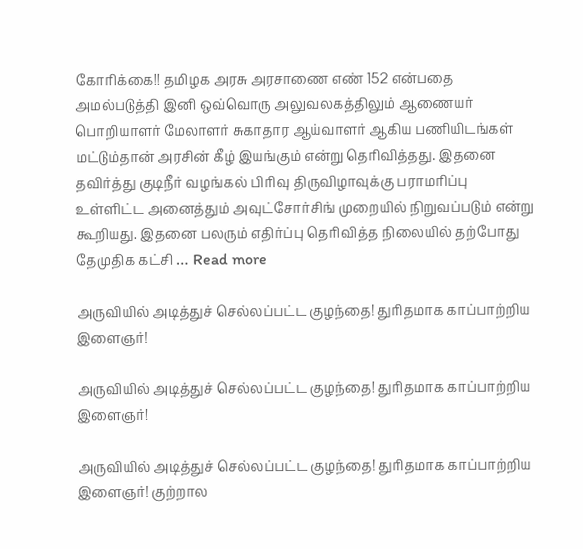கோரிக்கை!! தமிழக அரசு அரசாணை எண் 152 என்பதை அமல்படுத்தி இனி ஒவ்வொரு அலுவலகத்திலும் ஆணையர் பொறியாளர் மேலாளர் சுகாதார ஆய்வாளர் ஆகிய பணியிடங்கள் மட்டும்தான் அரசின் கீழ் இயங்கும் என்று தெரிவித்தது. இதனை தவிர்த்து குடிநீர் வழங்கல் பிரிவு திருவிழாவுக்கு பராமரிப்பு உள்ளிட்ட அனைத்தும் அவுட்சோர்சிங் முறையில் நிறுவப்படும் என்று கூறியது. இதனை பலரும் எதிர்ப்பு தெரிவித்த நிலையில் தற்போது தேமுதிக கட்சி … Read more

அருவியில் அடித்துச் செல்லப்பட்ட குழந்தை! துரிதமாக காப்பாற்றிய இளைஞர்!

அருவியில் அடித்துச் செல்லப்பட்ட குழந்தை! துரிதமாக காப்பாற்றிய இளைஞர்!

அருவியில் அடித்துச் செல்லப்பட்ட குழந்தை! துரிதமாக காப்பாற்றிய இளைஞர்! குற்றால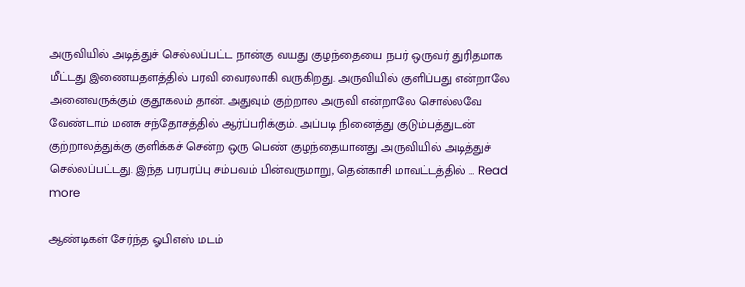அருவியில் அடித்துச் செல்லப்பட்ட நான்கு வயது குழந்தையை நபர் ஒருவர் துரிதமாக மீட்டது இணையதளத்தில் பரவி வைரலாகி வருகிறது. அருவியில் குளிப்பது என்றாலே அனைவருக்கும் குதூகலம் தான். அதுவும் குற்றால அருவி என்றாலே சொல்லவே வேண்டாம் மனசு சந்தோசத்தில் ஆர்ப்பரிக்கும். அப்படி நினைத்து குடும்பத்துடன் குற்றாலத்துக்கு குளிக்கச் சென்ற ஒரு பெண் குழந்தையானது அருவியில் அடித்துச் செல்லப்பட்டது. இந்த பரபரப்பு சம்பவம் பின்வருமாறு, தென்காசி மாவட்டத்தில் … Read more

ஆண்டிகள் சேர்ந்த ஓபிஎஸ் மடம்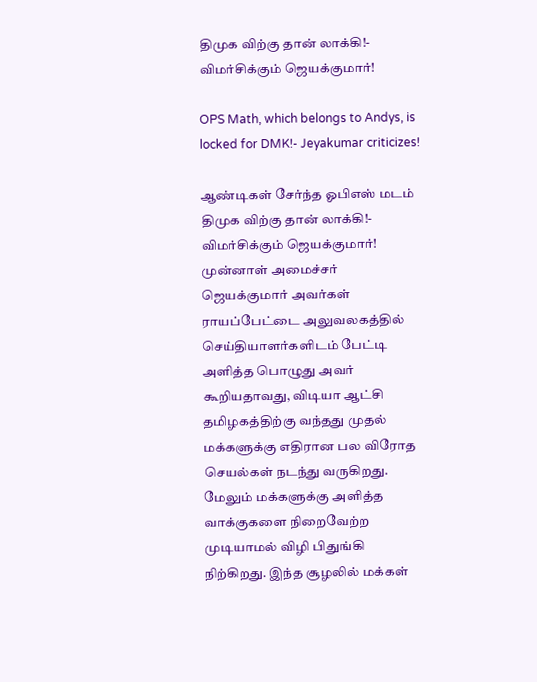திமுக விற்கு தான் லாக்கி!- விமர்சிக்கும் ஜெயக்குமார்!

OPS Math, which belongs to Andys, is locked for DMK!- Jeyakumar criticizes!

ஆண்டிகள் சேர்ந்த ஓபிஎஸ் மடம் திமுக விற்கு தான் லாக்கி!- விமர்சிக்கும் ஜெயக்குமார்! முன்னாள் அமைச்சர் ஜெயக்குமார் அவர்கள் ராயப்பேட்டை அலுவலகத்தில் செய்தியாளர்களிடம் பேட்டி அளித்த பொழுது அவர் கூறியதாவது, விடியா ஆட்சி தமிழகத்திற்கு வந்தது முதல் மக்களுக்கு எதிரான பல விரோத செயல்கள் நடந்து வருகிறது. மேலும் மக்களுக்கு அளித்த வாக்குகளை நிறைவேற்ற முடியாமல் விழி பிதுங்கி நிற்கிறது. இந்த சூழலில் மக்கள்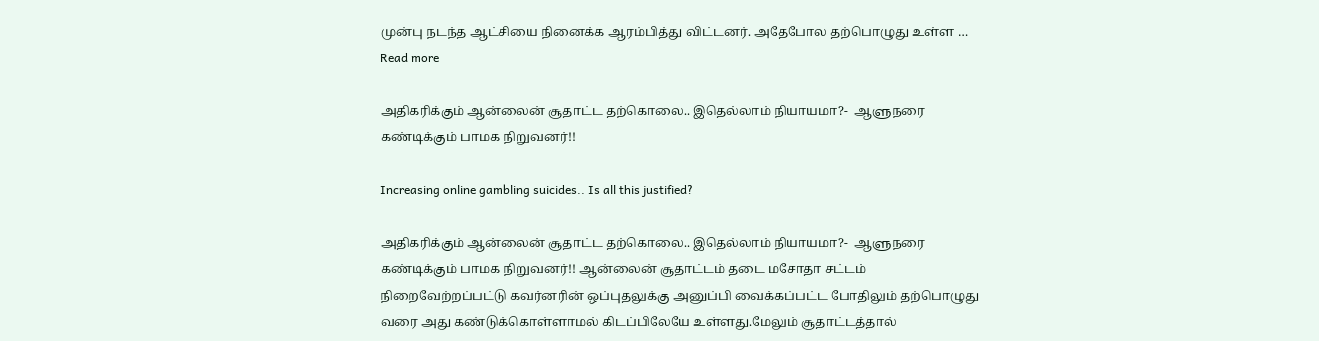முன்பு நடந்த ஆட்சியை நினைக்க ஆரம்பித்து விட்டனர். அதேபோல தற்பொழுது உள்ள … Read more

அதிகரிக்கும் ஆன்லைன் சூதாட்ட தற்கொலை.. இதெல்லாம் நியாயமா?-  ஆளுநரை கண்டிக்கும் பாமக நிறுவனர்!!

Increasing online gambling suicides.. Is all this justified?

அதிகரிக்கும் ஆன்லைன் சூதாட்ட தற்கொலை.. இதெல்லாம் நியாயமா?-  ஆளுநரை கண்டிக்கும் பாமக நிறுவனர்!! ஆன்லைன் சூதாட்டம் தடை மசோதா சட்டம் நிறைவேற்றப்பட்டு கவர்னரின் ஒப்புதலுக்கு அனுப்பி வைக்கப்பட்ட போதிலும் தற்பொழுது வரை அது கண்டுக்கொள்ளாமல் கிடப்பிலேயே உள்ளது.மேலும் சூதாட்டத்தால்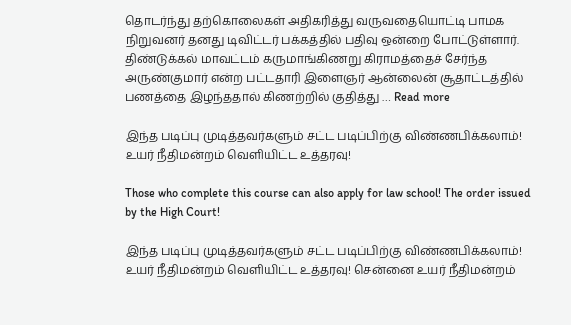தொடர்ந்து தற்கொலைகள் அதிகரித்து வருவதையொட்டி பாமக நிறுவனர் தனது டிவிட்டர் பக்கத்தில் பதிவு ஒன்றை போட்டுள்ளார். திண்டுக்கல் மாவட்டம் கருமாங்கிணறு கிராமத்தைச் சேர்ந்த அருண்குமார் என்ற பட்டதாரி இளைஞர் ஆன்லைன் சூதாட்டத்தில் பணத்தை இழந்ததால் கிணற்றில் குதித்து … Read more

இந்த படிப்பு முடித்தவர்களும் சட்ட படிப்பிற்கு விண்ணபிக்கலாம்! உயர் நீதிமன்றம் வெளியிட்ட உத்தரவு!

Those who complete this course can also apply for law school! The order issued by the High Court!

இந்த படிப்பு முடித்தவர்களும் சட்ட படிப்பிற்கு விண்ணபிக்கலாம்! உயர் நீதிமன்றம் வெளியிட்ட உத்தரவு! சென்னை உயர் நீதிமன்றம்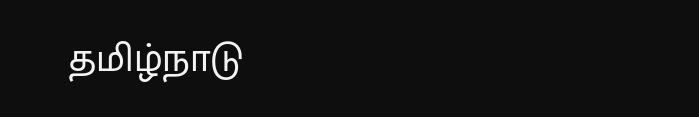தமிழ்நாடு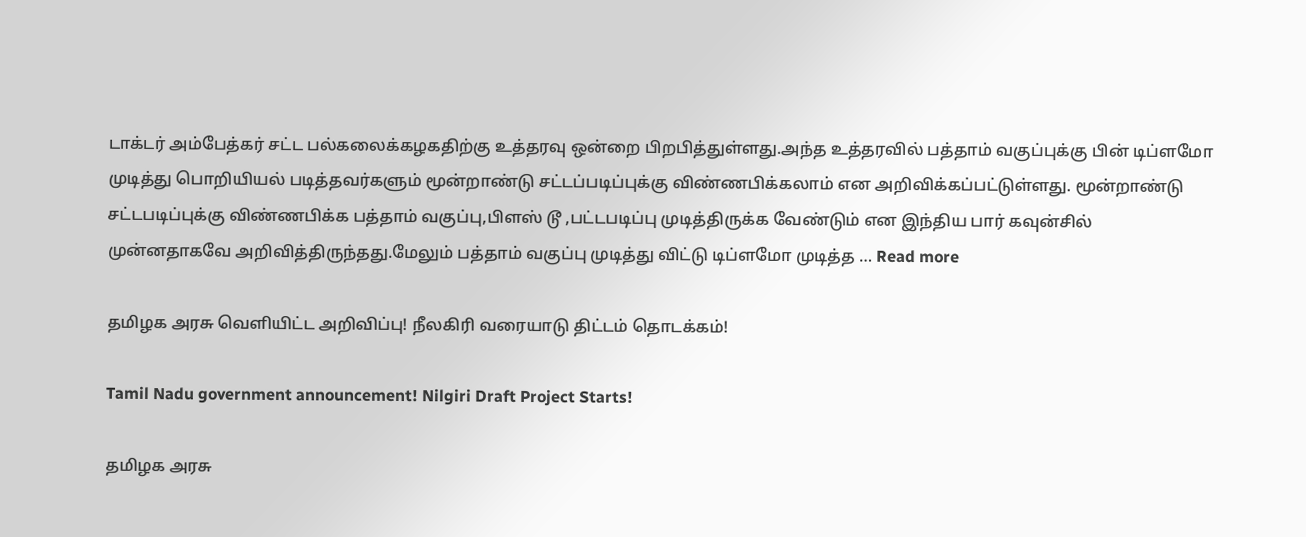டாக்டர் அம்பேத்கர் சட்ட பல்கலைக்கழகதிற்கு உத்தரவு ஒன்றை பிறபித்துள்ளது.அந்த உத்தரவில் பத்தாம் வகுப்புக்கு பின் டிப்ளமோ முடித்து பொறியியல் படித்தவர்களும் மூன்றாண்டு சட்டப்படிப்புக்கு விண்ணபிக்கலாம் என அறிவிக்கப்பட்டுள்ளது. மூன்றாண்டு சட்டபடிப்புக்கு விண்ணபிக்க பத்தாம் வகுப்பு,பிளஸ் டூ ,பட்டபடிப்பு முடித்திருக்க வேண்டும் என இந்திய பார் கவுன்சில் முன்னதாகவே அறிவித்திருந்தது.மேலும் பத்தாம் வகுப்பு முடித்து விட்டு டிப்ளமோ முடித்த … Read more

தமிழக அரசு வெளியிட்ட அறிவிப்பு! நீலகிரி வரையாடு திட்டம் தொடக்கம்!

Tamil Nadu government announcement! Nilgiri Draft Project Starts!

தமிழக அரசு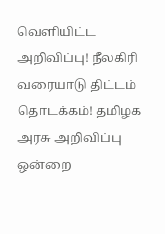வெளியிட்ட அறிவிப்பு! நீலகிரி வரையாடு திட்டம் தொடக்கம்! தமிழக அரசு அறிவிப்பு ஒன்றை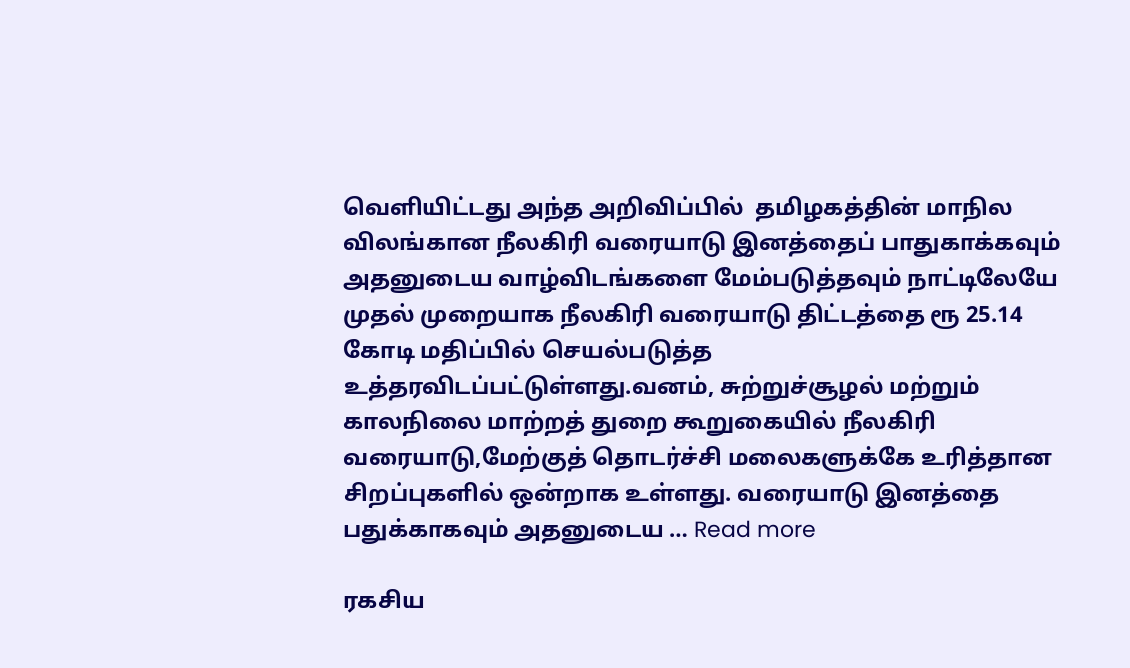வெளியிட்டது அந்த அறிவிப்பில்  தமிழகத்தின் மாநில விலங்கான நீலகிரி வரையாடு இனத்தைப் பாதுகாக்கவும் அதனுடைய வாழ்விடங்களை மேம்படுத்தவும் நாட்டிலேயே முதல் முறையாக நீலகிரி வரையாடு திட்டத்தை ரூ 25.14 கோடி மதிப்பில் செயல்படுத்த உத்தரவிடப்பட்டுள்ளது.வனம், சுற்றுச்சூழல் மற்றும் காலநிலை மாற்றத் துறை கூறுகையில் நீலகிரி வரையாடு,மேற்குத் தொடர்ச்சி மலைகளுக்கே உரித்தான சிறப்புகளில் ஒன்றாக உள்ளது. வரையாடு இனத்தை பதுக்காகவும் அதனுடைய … Read more

ரகசிய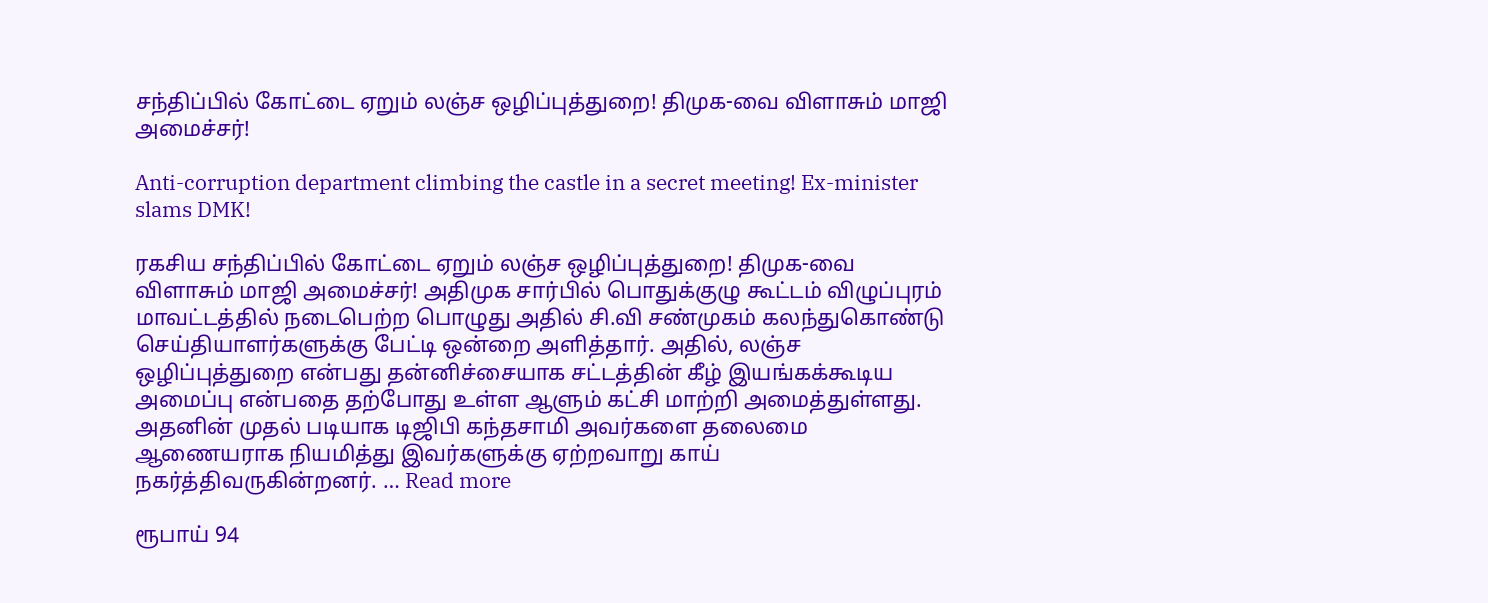சந்திப்பில் கோட்டை ஏறும் லஞ்ச ஒழிப்புத்துறை! திமுக-வை விளாசும் மாஜி அமைச்சர்!

Anti-corruption department climbing the castle in a secret meeting! Ex-minister slams DMK!

ரகசிய சந்திப்பில் கோட்டை ஏறும் லஞ்ச ஒழிப்புத்துறை! திமுக-வை விளாசும் மாஜி அமைச்சர்! அதிமுக சார்பில் பொதுக்குழு கூட்டம் விழுப்புரம் மாவட்டத்தில் நடைபெற்ற பொழுது அதில் சி.வி சண்முகம் கலந்துகொண்டு செய்தியாளர்களுக்கு பேட்டி ஒன்றை அளித்தார். அதில், லஞ்ச ஒழிப்புத்துறை என்பது தன்னிச்சையாக சட்டத்தின் கீழ் இயங்கக்கூடிய அமைப்பு என்பதை தற்போது உள்ள ஆளும் கட்சி மாற்றி அமைத்துள்ளது. அதனின் முதல் படியாக டிஜிபி கந்தசாமி அவர்களை தலைமை ஆணையராக நியமித்து இவர்களுக்கு ஏற்றவாறு காய் நகர்த்திவருகின்றனர். … Read more

ரூபாய் 94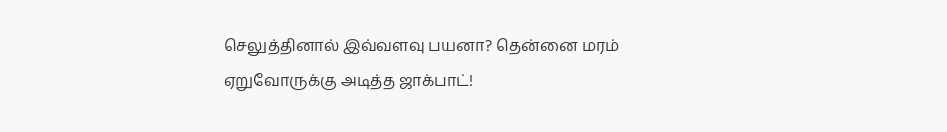செலுத்தினால் இவ்வளவு பயனா? தென்னை மரம் ஏறுவோருக்கு அடித்த ஜாக்பாட்!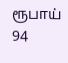ரூபாய் 94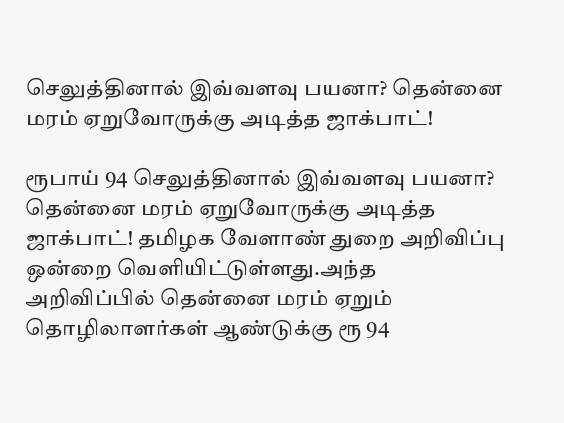செலுத்தினால் இவ்வளவு பயனா? தென்னை மரம் ஏறுவோருக்கு அடித்த ஜாக்பாட்!

ரூபாய் 94 செலுத்தினால் இவ்வளவு பயனா? தென்னை மரம் ஏறுவோருக்கு அடித்த ஜாக்பாட்! தமிழக வேளாண் துறை அறிவிப்பு ஒன்றை வெளியிட்டுள்ளது.அந்த அறிவிப்பில் தென்னை மரம் ஏறும் தொழிலாளர்கள் ஆண்டுக்கு ரூ 94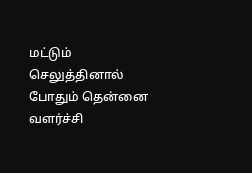மட்டும் செலுத்தினால் போதும் தென்னை வளர்ச்சி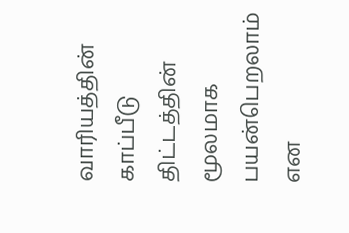வாரியத்தின் காப்பீடு திட்டத்தின் மூலமாக பயன்பெறலாம் என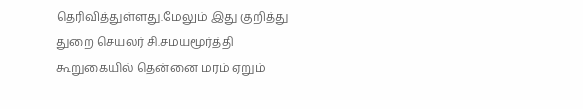தெரிவித்துள்ளது.மேலும் இது குறித்து துறை செயலர் சி.சமயமூர்த்தி கூறுகையில் தென்னை மரம் ஏறும்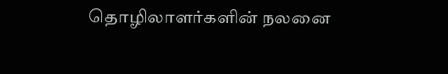தொழிலாளர்களின் நலனை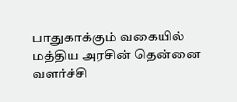பாதுகாக்கும் வகையில் மத்திய அரசின் தென்னை வளர்ச்சி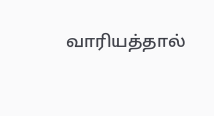வாரியத்தால்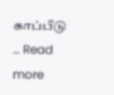காப்பீடு … Read more